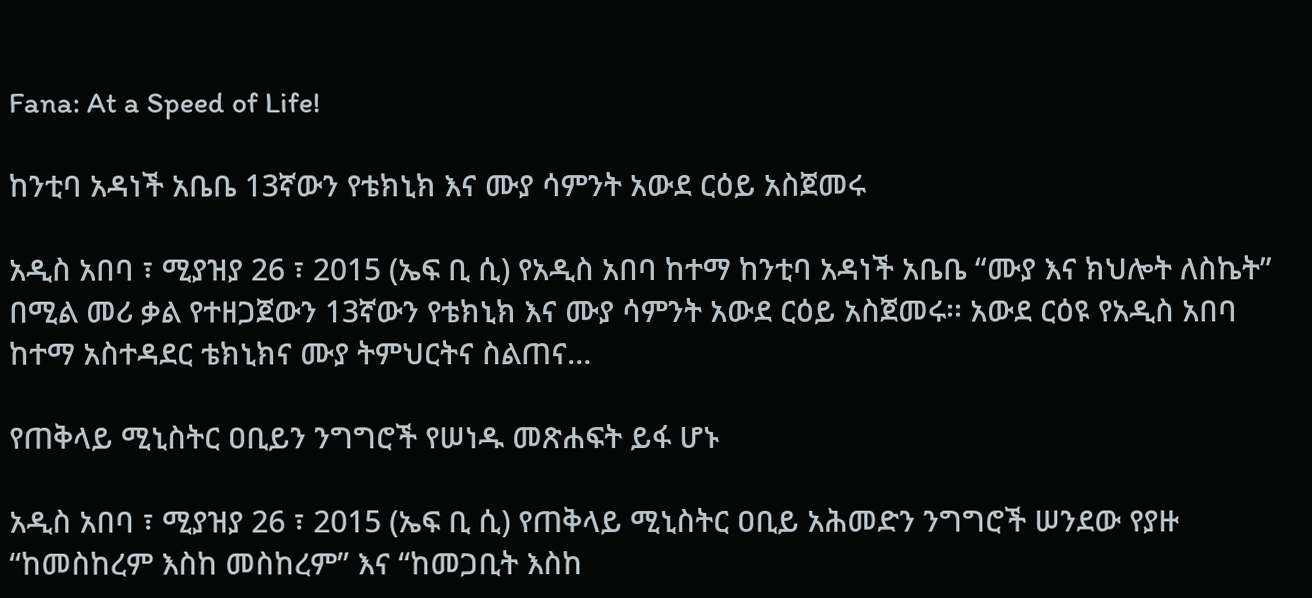Fana: At a Speed of Life!

ከንቲባ አዳነች አቤቤ 13ኛውን የቴክኒክ እና ሙያ ሳምንት አውደ ርዕይ አስጀመሩ

አዲስ አበባ ፣ ሚያዝያ 26 ፣ 2015 (ኤፍ ቢ ሲ) የአዲስ አበባ ከተማ ከንቲባ አዳነች አቤቤ “ሙያ እና ክህሎት ለስኬት” በሚል መሪ ቃል የተዘጋጀውን 13ኛውን የቴክኒክ እና ሙያ ሳምንት አውደ ርዕይ አስጀመሩ፡፡ አውደ ርዕዩ የአዲስ አበባ ከተማ አስተዳደር ቴክኒክና ሙያ ትምህርትና ስልጠና…

የጠቅላይ ሚኒስትር ዐቢይን ንግግሮች የሠነዱ መጽሐፍት ይፋ ሆኑ

አዲስ አበባ ፣ ሚያዝያ 26 ፣ 2015 (ኤፍ ቢ ሲ) የጠቅላይ ሚኒስትር ዐቢይ አሕመድን ንግግሮች ሠንደው የያዙ “ከመስከረም እስከ መስከረም” እና “ከመጋቢት እስከ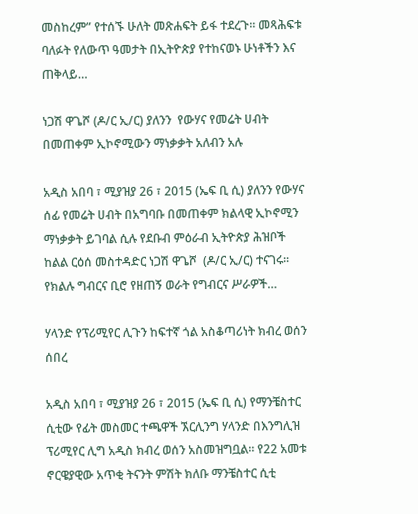መስከረም” የተሰኙ ሁለት መጽሐፍት ይፋ ተደረጉ፡፡ መጻሕፍቱ ባለፉት የለውጥ ዓመታት በኢትዮጵያ የተከናወኑ ሁነቶችን እና ጠቅላይ…

ነጋሽ ዋጌሾ (ዶ/ር ኢ/ር) ያለንን  የውሃና የመሬት ሀብት በመጠቀም ኢኮኖሚውን ማነቃቃት አለብን አሉ

አዲስ አበባ ፣ ሚያዝያ 26 ፣ 2015 (ኤፍ ቢ ሲ) ያለንን የውሃና ሰፊ የመሬት ሀብት በአግባቡ በመጠቀም ክልላዊ ኢኮኖሚን ማነቃቃት ይገባል ሲሉ የደቡብ ምዕራብ ኢትዮጵያ ሕዝቦች ከልል ርዕሰ መስተዳድር ነጋሽ ዋጌሾ  (ዶ/ር ኢ/ር) ተናገሩ፡፡ የክልሉ ግብርና ቢሮ የዘጠኝ ወራት የግብርና ሥራዎች…

ሃላንድ የፕሪሚየር ሊጉን ከፍተኛ ጎል አስቆጣሪነት ክብረ ወሰን ሰበረ

አዲስ አበባ ፣ ሚያዝያ 26 ፣ 2015 (ኤፍ ቢ ሲ) የማንቼስተር ሲቲው የፊት መስመር ተጫዋች ኧርሊንግ ሃላንድ በእንግሊዝ ፕሪሚየር ሊግ አዲስ ክብረ ወሰን አስመዝግቧል። የ22 አመቱ ኖርዌያዊው አጥቂ ትናንት ምሽት ክለቡ ማንቼስተር ሲቲ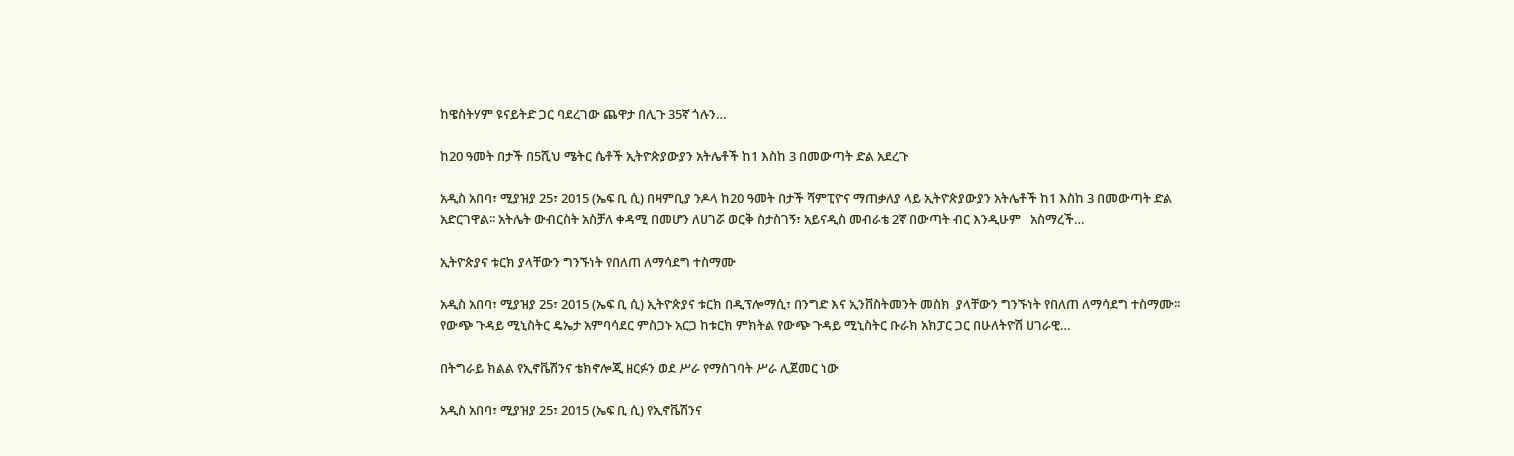ከዌስትሃም ዩናይትድ ጋር ባደረገው ጨዋታ በሊጉ 35ኛ ጎሉን…

ከ20 ዓመት በታች በ5ሺህ ሜትር ሴቶች ኢትዮጵያውያን አትሌቶች ከ1 እስከ 3 በመውጣት ድል አደረጉ

አዲስ አበባ፣ ሚያዝያ 25፣ 2015 (ኤፍ ቢ ሲ) በዛምቢያ ንዶላ ከ20 ዓመት በታች ሻምፒዮና ማጠቃለያ ላይ ኢትዮጵያውያን አትሌቶች ከ1 እስከ 3 በመውጣት ድል አድርገዋል፡፡ አትሌት ውብርስት አስቻለ ቀዳሚ በመሆን ለሀገሯ ወርቅ ስታስገኝ፣ አይናዲስ መብራቴ 2ኛ በውጣት ብር እንዲሁም   አስማረች…

ኢትዮጵያና ቱርክ ያላቸውን ግንኙነት የበለጠ ለማሳደግ ተስማሙ

አዲስ አበባ፣ ሚያዝያ 25፣ 2015 (ኤፍ ቢ ሲ) ኢትዮጵያና ቱርክ በዲፕሎማሲ፣ በንግድ እና ኢንቨስትመንት መስክ  ያላቸውን ግንኙነት የበለጠ ለማሳደግ ተስማሙ፡፡ የውጭ ጉዳይ ሚኒስትር ዴኤታ አምባሳደር ምስጋኑ አርጋ ከቱርክ ምክትል የውጭ ጉዳይ ሚኒስትር ቡራክ አክፓር ጋር በሁለትዮሽ ሀገራዊ…

በትግራይ ክልል የኢኖቬሽንና ቴክኖሎጂ ዘርፉን ወደ ሥራ የማስገባት ሥራ ሊጀመር ነው

አዲስ አበባ፣ ሚያዝያ 25፣ 2015 (ኤፍ ቢ ሲ) የኢኖቬሽንና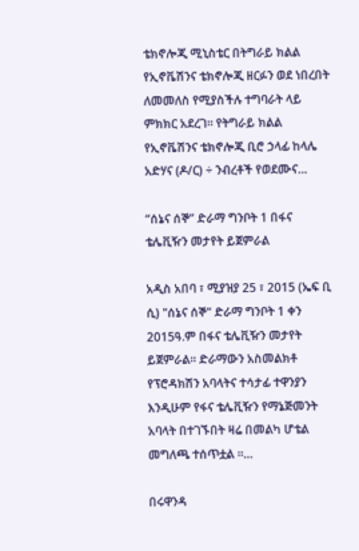ቴክኖሎጂ ሚኒስቴር በትግራይ ክልል የኢኖቬሽንና ቴክኖሎጂ ዘርፉን ወደ ነበረበት ለመመለስ የሚያስችሉ ተግባራት ላይ ምክክር አደረገ፡፡ የትግራይ ክልል የኢኖቬሽንና ቴክኖሎጂ ቢሮ ኃላፊ ከላሌ አድሃና (ዶ/ር) ÷ ንብረቶች የወደሙና…

“ሰኔና ሰኞ” ድራማ ግንቦት 1 በፋና ቴሌቪዥን መታየት ይጀምራል

አዲስ አበባ ፣ ሚያዝያ 25 ፣ 2015 (ኤፍ ቢ ሲ) "ሰኔና ሰኞ" ድራማ ግንቦት 1 ቀን 2015ዓ.ም በፋና ቴሌቪዥን መታየት ይጀምራል፡፡ ድራማውን አስመልክቶ የፕሮዳክሽን አባላትና ተሳታፊ ተዋንያን እንዲሁም የፋና ቴሌቪዥን የማኔጅመንት አባላት በተገኙበት ዛሬ በመልካ ሆቴል መግለጫ ተሰጥቷል ።…

በሩዋንዳ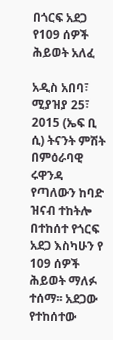በጎርፍ አደጋ የ109 ሰዎች ሕይወት አለፈ

አዲስ አበባ፣ ሚያዝያ 25፣ 2015 (ኤፍ ቢ ሲ) ትናንት ምሽት በምዕራባዊ ሩዋንዳ የጣለውን ከባድ ዝናብ ተከትሎ በተከሰተ የጎርፍ አደጋ እስካሁን የ 109 ሰዎች ሕይወት ማለፉ ተሰማ፡፡ አደጋው የተከሰተው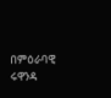በምዕራባዊ ሩዋንዳ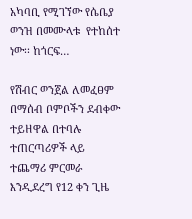አካባቢ የሚገኘው የሴቤያ ወንዝ በመሙላቱ  የተከሰተ ነው፡፡ ከጎርፍ…

የሽብር ወንጀል ለመፈፀም በማሰብ ቦምቦችን ደብቀው ተይዘዋል በተባሉ ተጠርጣሪዎች ላይ ተጨማሪ ምርመራ እንዲደረግ የ12 ቀን ጊዜ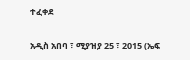ተፈቀደ

አዲስ አበባ ፣ ሚያዝያ 25 ፣ 2015 (ኤፍ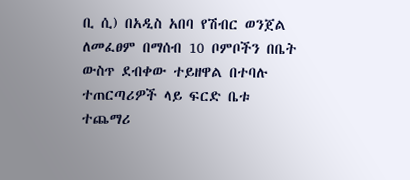ቢ ሲ) በአዲስ አበባ የሽብር ወንጀል ለመፈፀም በማሰብ 10 ቦምቦችን በቤት ውስጥ ደብቀው ተይዘዋል በተባሉ ተጠርጣሪዎች ላይ ፍርድ ቤቱ ተጨማሪ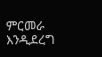ምርመራ እንዲደረግ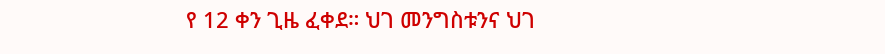የ 12 ቀን ጊዜ ፈቀደ። ህገ መንግስቱንና ህገ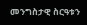መንግስታዊ ስርዓቱን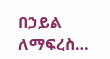በኃይል ለማፍረስ…